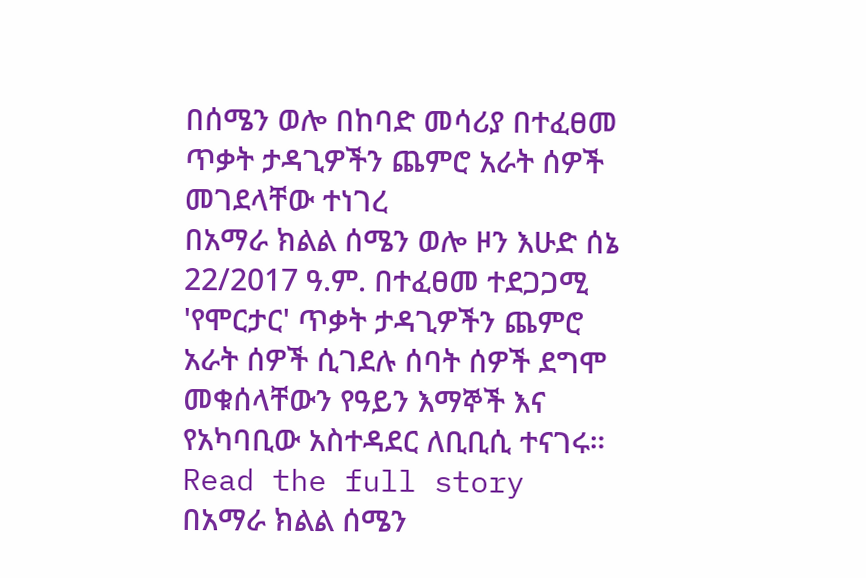በሰሜን ወሎ በከባድ መሳሪያ በተፈፀመ ጥቃት ታዳጊዎችን ጨምሮ አራት ሰዎች መገደላቸው ተነገረ
በአማራ ክልል ሰሜን ወሎ ዞን እሁድ ሰኔ 22/2017 ዓ.ም. በተፈፀመ ተደጋጋሚ 'የሞርታር' ጥቃት ታዳጊዎችን ጨምሮ አራት ሰዎች ሲገደሉ ሰባት ሰዎች ደግሞ መቁሰላቸውን የዓይን እማኞች እና የአካባቢው አስተዳደር ለቢቢሲ ተናገሩ።
Read the full story
በአማራ ክልል ሰሜን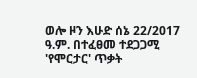ወሎ ዞን እሁድ ሰኔ 22/2017 ዓ.ም. በተፈፀመ ተደጋጋሚ 'የሞርታር' ጥቃት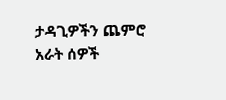ታዳጊዎችን ጨምሮ አራት ሰዎች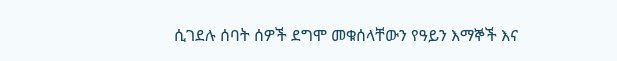ሲገደሉ ሰባት ሰዎች ደግሞ መቁሰላቸውን የዓይን እማኞች እና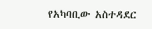የአካባቢው አስተዳደር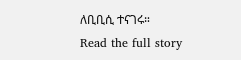ለቢቢሲ ተናገሩ።
Read the full story